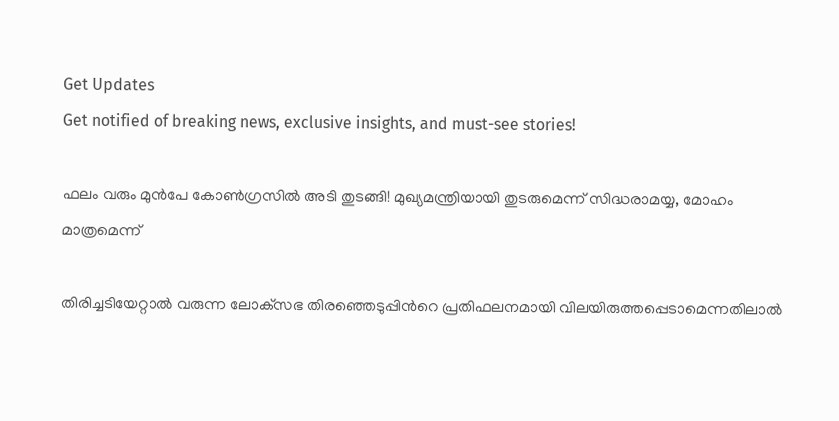Get Updates
Get notified of breaking news, exclusive insights, and must-see stories!

ഫലം വരും മുന്‍പേ കോൺഗ്രസില്‍ അടി തുടങ്ങി! മുഖ്യമന്ത്രിയായി തുടരുമെന്ന് സിദ്ധരാമയ്യ, മോഹം മാത്രമെന്ന്

തിരിച്ചടിയേറ്റാൽ വരുന്ന ലോക്‌സഭ തിരഞ്ഞെടുപ്പിന്‍റെ പ്രതിഫലനമായി വിലയിരുത്തപ്പെടാമെന്നതിലാൽ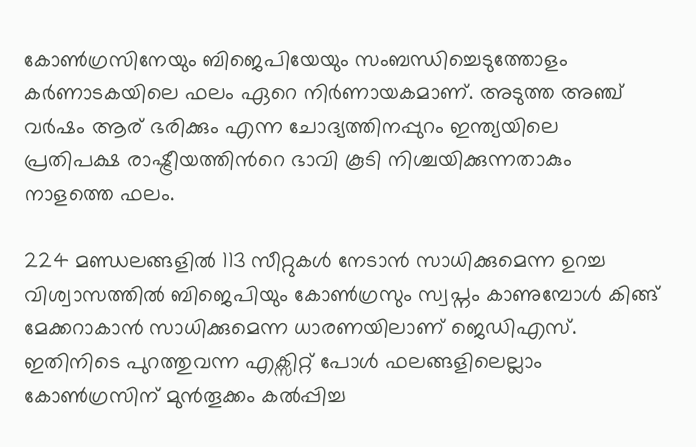കോണ്‍ഗ്രസിനേയും ബിജെപിയേയും സംബന്ധിച്ചെടുത്തോളം കര്‍ണാടകയിലെ ഫലം ഏറെ നിര്‍ണായകമാണ്. അടുത്ത അഞ്ച് വര്‍ഷം ആര് ഭരിക്കും എന്ന ചോദ്യത്തിനപ്പുറം ഇന്ത്യയിലെ പ്രതിപക്ഷ രാഷ്ട്രീയത്തിന്‍റെ ഭാവി കൂടി നിശ്ചയിക്കുന്നതാകും നാളത്തെ ഫലം.

224 മണ്ഡലങ്ങളില്‍ 113 സീറ്റുകള്‍ നേടാന്‍ സാധിക്കുമെന്ന ഉറച്ച വിശ്വാസത്തില്‍ ബിജെപിയും കോണ്‍ഗ്രസും സ്വപ്നം കാണുമ്പോള്‍ കിങ്ങ് മേക്കറാകാന്‍ സാധിക്കുമെന്ന ധാരണയിലാണ് ജെഡിഎസ്. ഇതിനിടെ പുറത്തുവന്ന എക്സിറ്റ് പോള്‍ ഫലങ്ങളിലെല്ലാം കോണ്‍ഗ്രസിന് മുന്‍തൂക്കം കല്‍പ്പിച്ച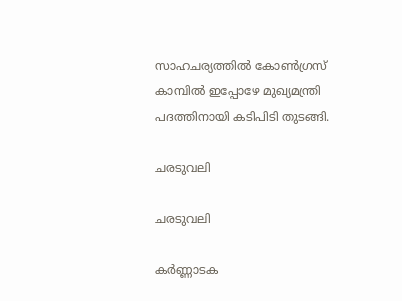സാഹചര്യത്തില്‍ കോണ്‍ഗ്രസ് കാമ്പില്‍ ഇപ്പോഴേ മുഖ്യമന്ത്രി പദത്തിനായി കടിപിടി തുടങ്ങി.

ചരടുവലി

ചരടുവലി

കർണ്ണാടക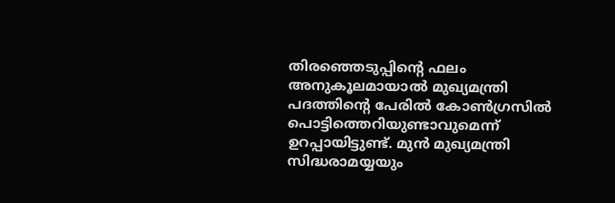തിരഞ്ഞെടുപ്പിന്റെ ഫലം അനുകൂലമായാൽ മുഖ്യമന്ത്രി പദത്തിന്റെ പേരിൽ കോൺഗ്രസിൽ പൊട്ടിത്തെറിയുണ്ടാവുമെന്ന് ഉറപ്പായിട്ടുണ്ട്. മുൻ മുഖ്യമന്ത്രി സിദ്ധരാമയ്യയും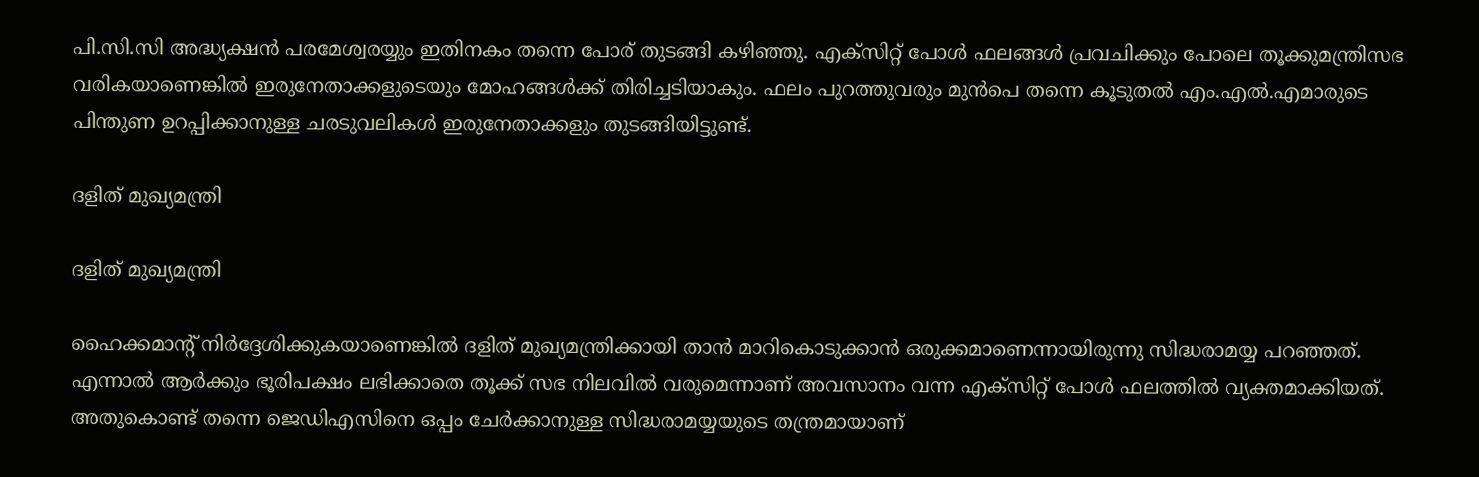പി.സി.സി അദ്ധ്യക്ഷൻ പരമേശ്വരയ്യും ഇതിനകം തന്നെ പോര് തുടങ്ങി കഴിഞ്ഞു. എക്‌സിറ്റ് പോൾ ഫലങ്ങൾ പ്രവചിക്കും പോലെ തൂക്കുമന്ത്രിസഭ വരികയാണെങ്കിൽ ഇരുനേതാക്കളുടെയും മോഹങ്ങൾക്ക് തിരിച്ചടിയാകും. ഫലം പുറത്തുവരും മുന്‍പെ തന്നെ കൂടുതൽ എം.എൽ.എമാരുടെ പിന്തുണ ഉറപ്പിക്കാനുള്ള ചരടുവലികൾ ഇരുനേതാക്കളും തുടങ്ങിയിട്ടുണ്ട്.

ദളിത് മുഖ്യമന്ത്രി

ദളിത് മുഖ്യമന്ത്രി

ഹൈക്കമാന്‍റ് നിര്‍ദ്ദേശിക്കുകയാണെങ്കില്‍ ദളിത് മുഖ്യമന്ത്രിക്കായി താന്‍ മാറികൊടുക്കാന്‍ ഒരുക്കമാണെന്നായിരുന്നു സിദ്ധരാമയ്യ പറഞ്ഞത്. എന്നാല്‍ ആര്‍ക്കും ഭൂരിപക്ഷം ലഭിക്കാതെ തൂക്ക് സഭ നിലവില്‍ വരുമെന്നാണ് അവസാനം വന്ന എക്സിറ്റ് പോള്‍ ഫലത്തില്‍ വ്യക്തമാക്കിയത്. അതുകൊണ്ട് തന്നെ ജെഡിഎസിനെ ഒപ്പം ചേര്‍ക്കാനുള്ള സിദ്ധരാമയ്യയുടെ തന്ത്രമായാണ്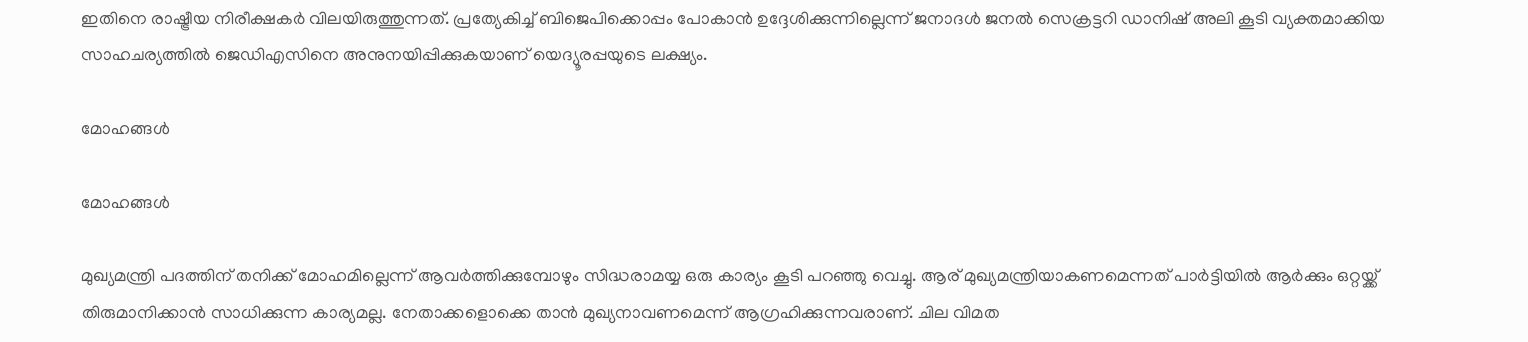ഇതിനെ രാഷ്ട്രീയ നിരീക്ഷകര്‍ വിലയിരുത്തുന്നത്. പ്രത്യേകിച്ച് ബിജെപിക്കൊപ്പം പോകാന്‍ ഉദ്ദേശിക്കുന്നില്ലെന്ന് ജനാദള്‍ ജനല്‍ സെക്രട്ടറി ഡാനിഷ് അലി കൂടി വ്യക്തമാക്കിയ സാഹചര്യത്തില്‍ ജെഡിഎസിനെ അനുനയിപ്പിക്കുകയാണ് യെദ്യൂരപ്പയുടെ ലക്ഷ്യം.

മോഹങ്ങള്‍

മോഹങ്ങള്‍

മുഖ്യമന്ത്രി പദത്തിന് തനിക്ക് മോഹമില്ലെന്ന് ആവര്‍ത്തിക്കുമ്പോഴും സിദ്ധരാമയ്യ ഒരു കാര്യം കൂടി പറഞ്ഞു വെച്ചു. ആര് മുഖ്യമന്ത്രിയാകണമെന്നത് പാര്‍ട്ടിയില്‍ ആര്‍ക്കും ഒറ്റയ്ക്ക് തിരുമാനിക്കാന്‍ സാധിക്കുന്ന കാര്യമല്ല. നേതാക്കളൊക്കെ താന്‍ മുഖ്യനാവണമെന്ന് ആഗ്രഹിക്കുന്നവരാണ്. ചില വിമത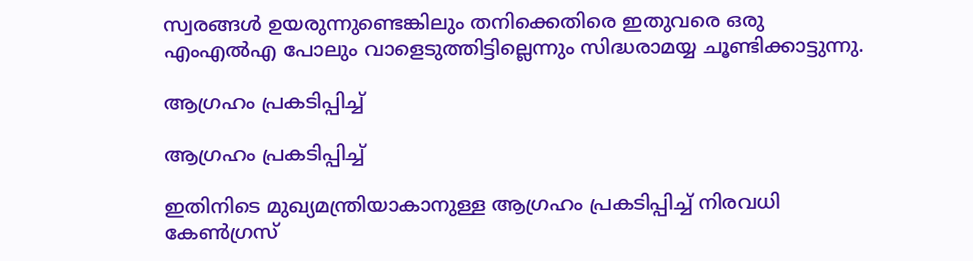സ്വരങ്ങള്‍ ഉയരുന്നുണ്ടെങ്കിലും തനിക്കെതിരെ ഇതുവരെ ഒരു എംഎല്‍എ പോലും വാളെടുത്തിട്ടില്ലെന്നും സിദ്ധരാമയ്യ ചൂണ്ടിക്കാട്ടുന്നു.

ആഗ്രഹം പ്രകടിപ്പിച്ച്

ആഗ്രഹം പ്രകടിപ്പിച്ച്

ഇതിനിടെ മുഖ്യമന്ത്രിയാകാനുള്ള ആഗ്രഹം പ്രകടിപ്പിച്ച് നിരവധി കേണ്‍ഗ്രസ്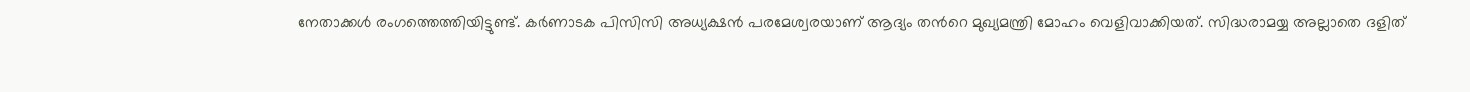നേതാക്കള്‍ രംഗത്തെത്തിയിട്ടുണ്ട്. കര്‍ണാടക പിസിസി അധ്യക്ഷന്‍ പരമേശ്വരയാണ് ആദ്യം തന്‍റെ മുഖ്യമന്ത്രി മോഹം വെളിവാക്കിയത്. സിദ്ധരാമയ്യ അല്ലാതെ ദളിത്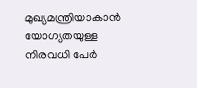മുഖ്യമന്ത്രിയാകാന്‍ യോഗ്യതയുള്ള നിരവധി പേര്‍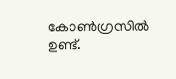കോണ്‍ഗ്രസില്‍ ഉണ്ട്.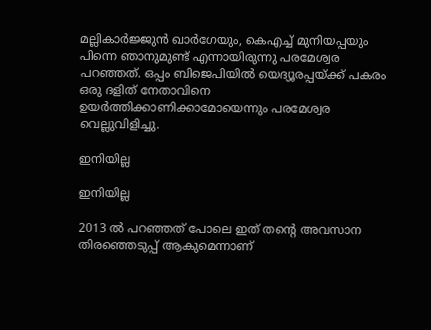മല്ലികാര്‍ജ്ജുന്‍ ഖാര്‍ഗേയും, കെഎച്ച് മുനിയപ്പയും പിന്നെ ഞാനുമുണ്ട് എന്നായിരുന്നു പരമേശ്വര പറഞ്ഞത്. ഒപ്പം ബിജെപിയില്‍ യെദ്യൂരപ്പയ്ക്ക് പകരം ഒരു ദളിത് നേതാവിനെ ഉയര്‍ത്തിക്കാണിക്കാമോയെന്നും പരമേശ്വര വെല്ലുവിളിച്ചു.

ഇനിയില്ല

ഇനിയില്ല

2013 ല്‍ പറഞ്ഞത് പോലെ ഇത് തന്‍റെ അവസാന തിരഞ്ഞെടുപ്പ് ആകുമെന്നാണ്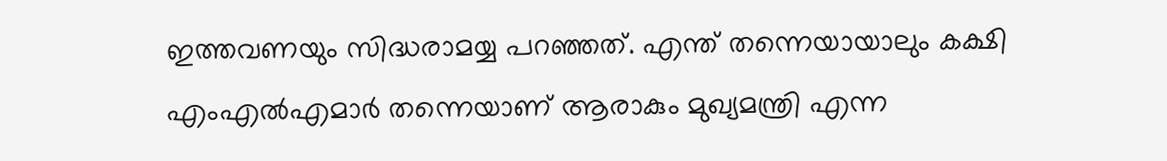ഇത്തവണയും സിദ്ധരാമയ്യ പറ‍ഞ്ഞത്. എന്ത് തന്നെയായാലും കക്ഷി എംഎല്‍എമാര്‍ തന്നെയാണ് ആരാകും മുഖ്യമന്ത്രി എന്ന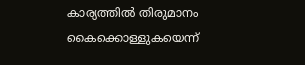കാര്യത്തില്‍ തിരുമാനം കൈക്കൊള്ളുകയെന്ന്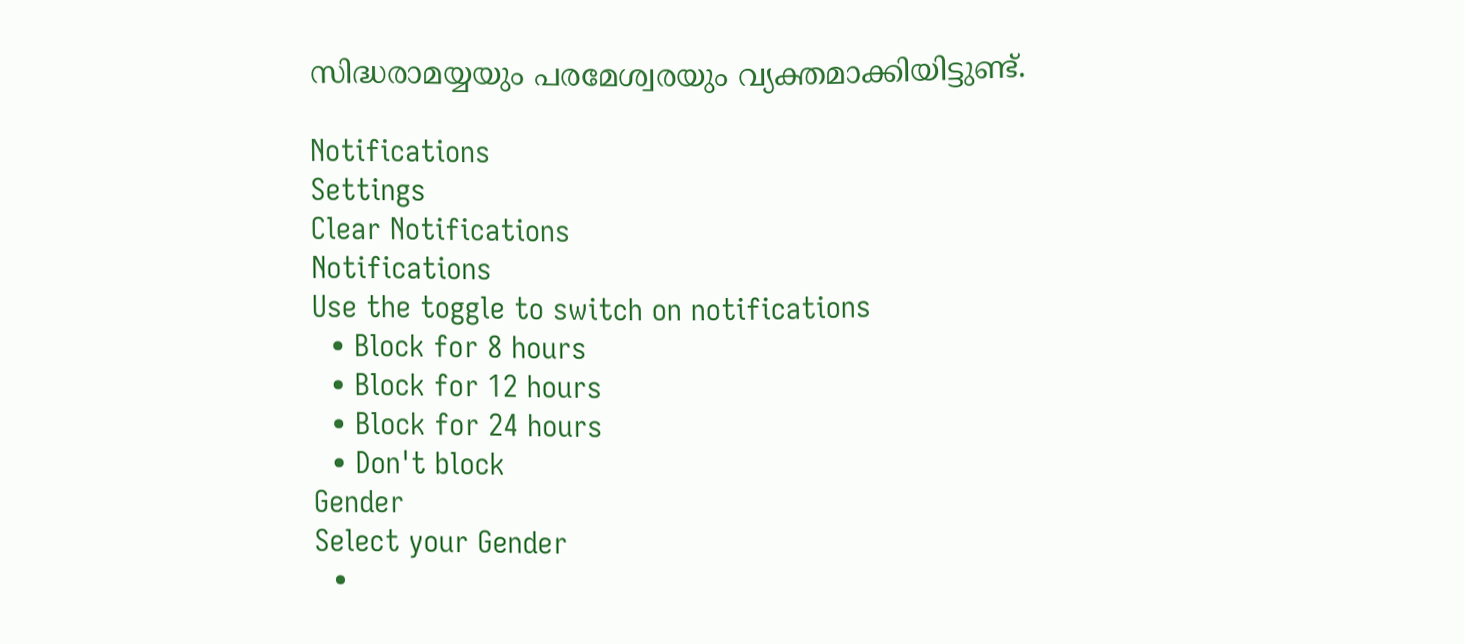സിദ്ധരാമയ്യയും പരമേശ്വരയും വ്യക്തമാക്കിയിട്ടുണ്ട്.

Notifications
Settings
Clear Notifications
Notifications
Use the toggle to switch on notifications
  • Block for 8 hours
  • Block for 12 hours
  • Block for 24 hours
  • Don't block
Gender
Select your Gender
  •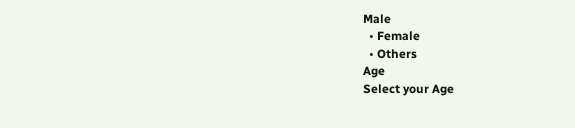Male
  • Female
  • Others
Age
Select your Age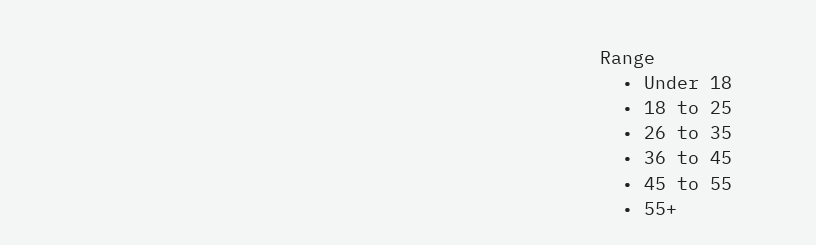Range
  • Under 18
  • 18 to 25
  • 26 to 35
  • 36 to 45
  • 45 to 55
  • 55+